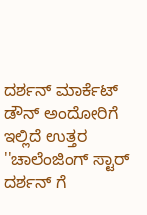ದರ್ಶನ್ ಮಾರ್ಕೆಟ್ ಡೌನ್ ಅಂದೋರಿಗೆ ಇಲ್ಲಿದೆ ಉತ್ತರ
''ಚಾಲೆಂಜಿಂಗ್ ಸ್ಟಾರ್ ದರ್ಶನ್ ಗೆ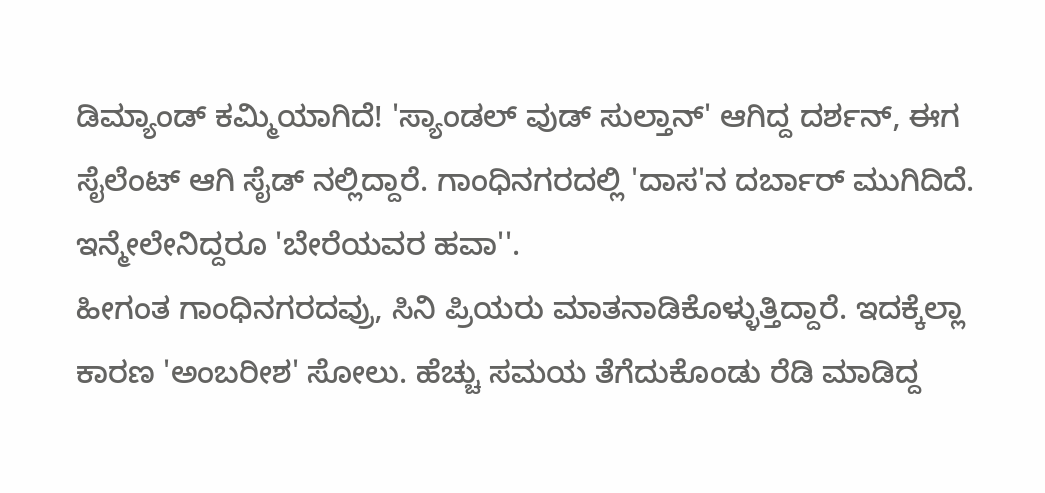ಡಿಮ್ಯಾಂಡ್ ಕಮ್ಮಿಯಾಗಿದೆ! 'ಸ್ಯಾಂಡಲ್ ವುಡ್ ಸುಲ್ತಾನ್' ಆಗಿದ್ದ ದರ್ಶನ್, ಈಗ ಸೈಲೆಂಟ್ ಆಗಿ ಸೈಡ್ ನಲ್ಲಿದ್ದಾರೆ. ಗಾಂಧಿನಗರದಲ್ಲಿ 'ದಾಸ'ನ ದರ್ಬಾರ್ ಮುಗಿದಿದೆ. ಇನ್ಮೇಲೇನಿದ್ದರೂ 'ಬೇರೆಯವರ ಹವಾ''.
ಹೀಗಂತ ಗಾಂಧಿನಗರದವ್ರು, ಸಿನಿ ಪ್ರಿಯರು ಮಾತನಾಡಿಕೊಳ್ಳುತ್ತಿದ್ದಾರೆ. ಇದಕ್ಕೆಲ್ಲಾ ಕಾರಣ 'ಅಂಬರೀಶ' ಸೋಲು. ಹೆಚ್ಚು ಸಮಯ ತೆಗೆದುಕೊಂಡು ರೆಡಿ ಮಾಡಿದ್ದ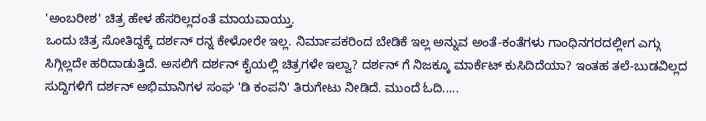'ಅಂಬರೀಶ' ಚಿತ್ರ ಹೇಳ ಹೆಸರಿಲ್ಲದಂತೆ ಮಾಯವಾಯ್ತು.
ಒಂದು ಚಿತ್ರ ಸೋತಿದ್ದಕ್ಕೆ ದರ್ಶನ್ ರನ್ನ ಕೇಳೋರೇ ಇಲ್ಲ. ನಿರ್ಮಾಪಕರಿಂದ ಬೇಡಿಕೆ ಇಲ್ಲ ಅನ್ನುವ ಅಂತೆ-ಕಂತೆಗಳು ಗಾಂಧಿನಗರದಲ್ಲೀಗ ಎಗ್ಗು ಸಿಗ್ಗಿಲ್ಲದೇ ಹರಿದಾಡುತ್ತಿದೆ. ಅಸಲಿಗೆ ದರ್ಶನ್ ಕೈಯಲ್ಲಿ ಚಿತ್ರಗಳೇ ಇಲ್ವಾ? ದರ್ಶನ್ ಗೆ ನಿಜಕ್ಕೂ ಮಾರ್ಕೆಟ್ ಕುಸಿದಿದೆಯಾ? ಇಂತಹ ತಲೆ-ಬುಡವಿಲ್ಲದ ಸುದ್ದಿಗಳಿಗೆ ದರ್ಶನ್ ಅಭಿಮಾನಿಗಳ ಸಂಘ 'ಡಿ ಕಂಪನಿ' ತಿರುಗೇಟು ನೀಡಿದೆ. ಮುಂದೆ ಓದಿ.....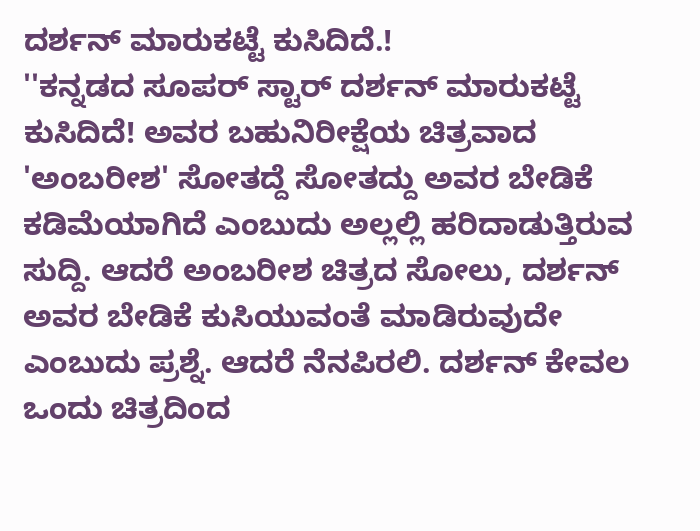ದರ್ಶನ್ ಮಾರುಕಟ್ಟೆ ಕುಸಿದಿದೆ.!
''ಕನ್ನಡದ ಸೂಪರ್ ಸ್ಟಾರ್ ದರ್ಶನ್ ಮಾರುಕಟ್ಟೆ ಕುಸಿದಿದೆ! ಅವರ ಬಹುನಿರೀಕ್ಷೆಯ ಚಿತ್ರವಾದ 'ಅಂಬರೀಶ' ಸೋತದ್ದೆ ಸೋತದ್ದು ಅವರ ಬೇಡಿಕೆ ಕಡಿಮೆಯಾಗಿದೆ ಎಂಬುದು ಅಲ್ಲಲ್ಲಿ ಹರಿದಾಡುತ್ತಿರುವ ಸುದ್ದಿ. ಆದರೆ ಅಂಬರೀಶ ಚಿತ್ರದ ಸೋಲು, ದರ್ಶನ್ ಅವರ ಬೇಡಿಕೆ ಕುಸಿಯುವಂತೆ ಮಾಡಿರುವುದೇ ಎಂಬುದು ಪ್ರಶ್ನೆ. ಆದರೆ ನೆನಪಿರಲಿ. ದರ್ಶನ್ ಕೇವಲ ಒಂದು ಚಿತ್ರದಿಂದ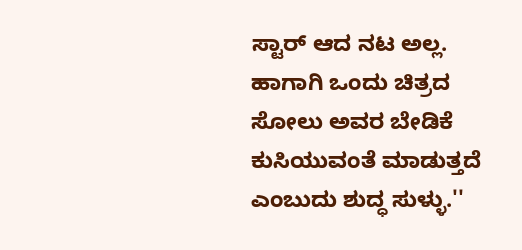ಸ್ಟಾರ್ ಆದ ನಟ ಅಲ್ಲ. ಹಾಗಾಗಿ ಒಂದು ಚಿತ್ರದ ಸೋಲು ಅವರ ಬೇಡಿಕೆ ಕುಸಿಯುವಂತೆ ಮಾಡುತ್ತದೆ ಎಂಬುದು ಶುದ್ಧ ಸುಳ್ಳು.''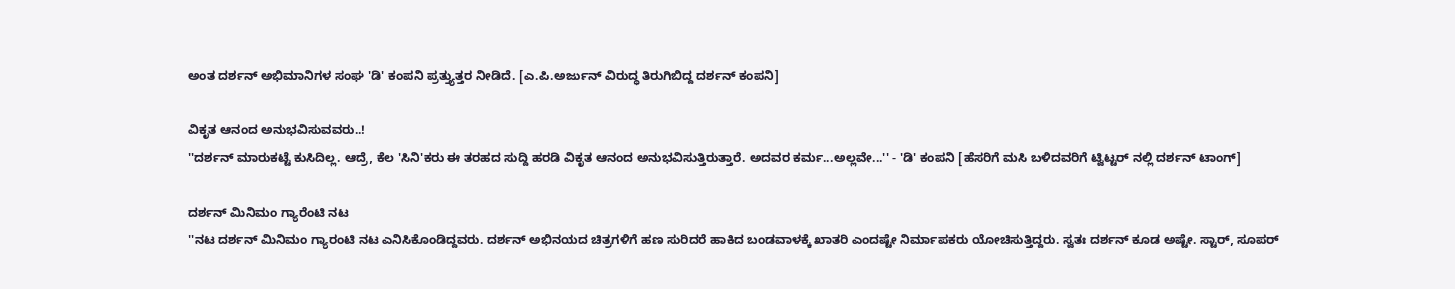ಅಂತ ದರ್ಶನ್ ಅಭಿಮಾನಿಗಳ ಸಂಘ 'ಡಿ' ಕಂಪನಿ ಪ್ರತ್ತ್ಯುತ್ತರ ನೀಡಿದೆ. [ಎ.ಪಿ.ಅರ್ಜುನ್ ವಿರುದ್ಧ ತಿರುಗಿಬಿದ್ದ ದರ್ಶನ್ ಕಂಪನಿ]

ವಿಕೃತ ಆನಂದ ಅನುಭವಿಸುವವರು..!
''ದರ್ಶನ್ ಮಾರುಕಟ್ಟೆ ಕುಸಿದಿಲ್ಲ. ಆದ್ರೆ, ಕೆಲ 'ಸಿನಿ'ಕರು ಈ ತರಹದ ಸುದ್ದಿ ಹರಡಿ ವಿಕೃತ ಆನಂದ ಅನುಭವಿಸುತ್ತಿರುತ್ತಾರೆ. ಅದವರ ಕರ್ಮ...ಅಲ್ಲವೇ...'' - 'ಡಿ' ಕಂಪನಿ [ಹೆಸರಿಗೆ ಮಸಿ ಬಳಿದವರಿಗೆ ಟ್ವಿಟ್ಟರ್ ನಲ್ಲಿ ದರ್ಶನ್ ಟಾಂಗ್]

ದರ್ಶನ್ ಮಿನಿಮಂ ಗ್ಯಾರೆಂಟಿ ನಟ
''ನಟ ದರ್ಶನ್ ಮಿನಿಮಂ ಗ್ಯಾರಂಟಿ ನಟ ಎನಿಸಿಕೊಂಡಿದ್ದವರು. ದರ್ಶನ್ ಅಭಿನಯದ ಚಿತ್ರಗಳಿಗೆ ಹಣ ಸುರಿದರೆ ಹಾಕಿದ ಬಂಡವಾಳಕ್ಕೆ ಖಾತರಿ ಎಂದಷ್ಟೇ ನಿರ್ಮಾಪಕರು ಯೋಚಿಸುತ್ತಿದ್ದರು. ಸ್ವತಃ ದರ್ಶನ್ ಕೂಡ ಅಷ್ಟೇ. ಸ್ಟಾರ್, ಸೂಪರ್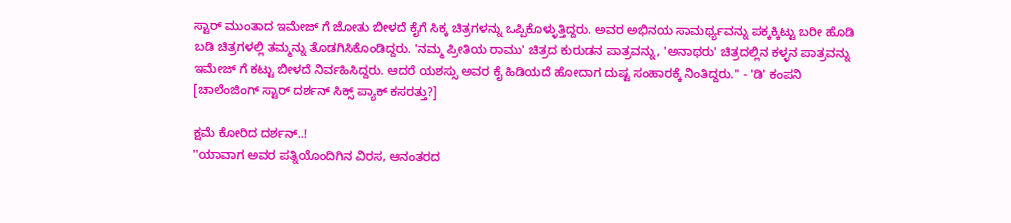ಸ್ಟಾರ್ ಮುಂತಾದ ಇಮೇಜ್ ಗೆ ಜೋತು ಬೀಳದೆ ಕೈಗೆ ಸಿಕ್ಕ ಚಿತ್ರಗಳನ್ನು ಒಪ್ಪಿಕೊಳ್ಳುತ್ತಿದ್ದರು. ಅವರ ಅಭಿನಯ ಸಾಮರ್ಥ್ಯವನ್ನು ಪಕ್ಕಕ್ಕಿಟ್ಟು ಬರೀ ಹೊಡಿ ಬಡಿ ಚಿತ್ರಗಳಲ್ಲಿ ತಮ್ಮನ್ನು ತೊಡಗಿಸಿಕೊಂಡಿದ್ದರು. 'ನಮ್ಮ ಪ್ರೀತಿಯ ರಾಮು' ಚಿತ್ರದ ಕುರುಡನ ಪಾತ್ರವನ್ನು, 'ಅನಾಥರು' ಚಿತ್ರದಲ್ಲಿನ ಕಳ್ಳನ ಪಾತ್ರವನ್ನು ಇಮೇಜ್ ಗೆ ಕಟ್ಟು ಬೀಳದೆ ನಿರ್ವಹಿಸಿದ್ದರು. ಆದರೆ ಯಶಸ್ಸು ಅವರ ಕೈ ಹಿಡಿಯದೆ ಹೋದಾಗ ದುಷ್ಟ ಸಂಹಾರಕ್ಕೆ ನಿಂತಿದ್ದರು.'' - 'ಡಿ' ಕಂಪನಿ [ಚಾಲೆಂಜಿಂಗ್ ಸ್ಟಾರ್ ದರ್ಶನ್ ಸಿಕ್ಸ್ ಪ್ಯಾಕ್ ಕಸರತ್ತು?]

ಕ್ಷಮೆ ಕೋರಿದ ದರ್ಶನ್..!
''ಯಾವಾಗ ಅವರ ಪತ್ನಿಯೊಂದಿಗಿನ ವಿರಸ, ಆನಂತರದ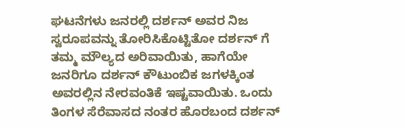ಘಟನೆಗಳು ಜನರಲ್ಲಿ ದರ್ಶನ್ ಅವರ ನಿಜ ಸ್ವರೂಪವನ್ನು ತೋರಿಸಿಕೊಟ್ಟಿತೋ ದರ್ಶನ್ ಗೆ ತಮ್ಮ ಮೌಲ್ಯದ ಅರಿವಾಯಿತು, ಹಾಗೆಯೇ ಜನರಿಗೂ ದರ್ಶನ್ ಕೌಟುಂಬಿಕ ಜಗಳಕ್ಕಿಂತ ಅವರಲ್ಲಿನ ನೇರವಂತಿಕೆ ಇಷ್ಟವಾಯಿತು. ಒಂದು ತಿಂಗಳ ಸೆರೆವಾಸದ ನಂತರ ಹೊರಬಂದ ದರ್ಶನ್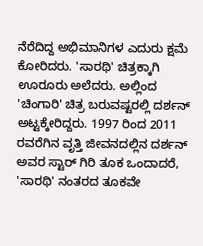ನೆರೆದಿದ್ದ ಅಭಿಮಾನಿಗಳ ಎದುರು ಕ್ಷಮೆ ಕೋರಿದರು. 'ಸಾರಥಿ' ಚಿತ್ರಕ್ಕಾಗಿ ಊರೂರು ಅಲೆದರು. ಅಲ್ಲಿಂದ 'ಚಿಂಗಾರಿ' ಚಿತ್ರ ಬರುವಷ್ಟರಲ್ಲಿ ದರ್ಶನ್ ಅಟ್ಟಕ್ಕೇರಿದ್ದರು. 1997 ರಿಂದ 2011 ರವರೆಗಿನ ವೃತ್ತಿ ಜೀವನದಲ್ಲಿನ ದರ್ಶನ್ ಅವರ ಸ್ಟಾರ್ ಗಿರಿ ತೂಕ ಒಂದಾದರೆ, 'ಸಾರಥಿ' ನಂತರದ ತೂಕವೇ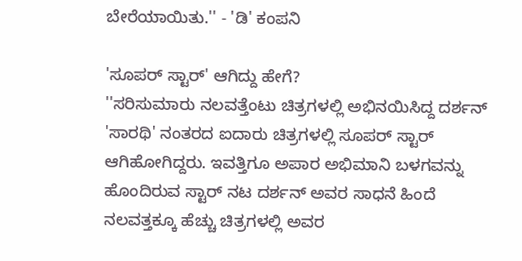ಬೇರೆಯಾಯಿತು.'' - 'ಡಿ' ಕಂಪನಿ

'ಸೂಪರ್ ಸ್ಟಾರ್' ಆಗಿದ್ದು ಹೇಗೆ?
''ಸರಿಸುಮಾರು ನಲವತ್ತೆಂಟು ಚಿತ್ರಗಳಲ್ಲಿ ಅಭಿನಯಿಸಿದ್ದ ದರ್ಶನ್ 'ಸಾರಥಿ' ನಂತರದ ಐದಾರು ಚಿತ್ರಗಳಲ್ಲಿ ಸೂಪರ್ ಸ್ಟಾರ್ ಆಗಿಹೋಗಿದ್ದರು. ಇವತ್ತಿಗೂ ಅಪಾರ ಅಭಿಮಾನಿ ಬಳಗವನ್ನು ಹೊಂದಿರುವ ಸ್ಟಾರ್ ನಟ ದರ್ಶನ್ ಅವರ ಸಾಧನೆ ಹಿಂದೆ ನಲವತ್ತಕ್ಕೂ ಹೆಚ್ಚು ಚಿತ್ರಗಳಲ್ಲಿ ಅವರ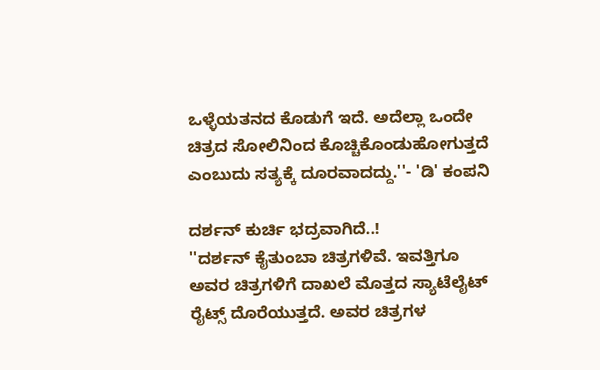ಒಳ್ಳೆಯತನದ ಕೊಡುಗೆ ಇದೆ. ಅದೆಲ್ಲಾ ಒಂದೇ ಚಿತ್ರದ ಸೋಲಿನಿಂದ ಕೊಚ್ಚಿಕೊಂಡುಹೋಗುತ್ತದೆ ಎಂಬುದು ಸತ್ಯಕ್ಕೆ ದೂರವಾದದ್ದು.''- 'ಡಿ' ಕಂಪನಿ

ದರ್ಶನ್ ಕುರ್ಚಿ ಭದ್ರವಾಗಿದೆ..!
''ದರ್ಶನ್ ಕೈತುಂಬಾ ಚಿತ್ರಗಳಿವೆ. ಇವತ್ತಿಗೂ ಅವರ ಚಿತ್ರಗಳಿಗೆ ದಾಖಲೆ ಮೊತ್ತದ ಸ್ಯಾಟೆಲೈಟ್ ರೈಟ್ಸ್ ದೊರೆಯುತ್ತದೆ. ಅವರ ಚಿತ್ರಗಳ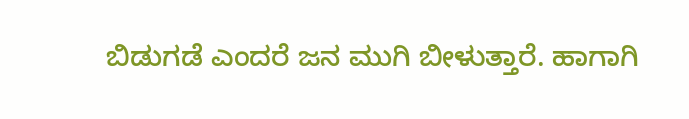ಬಿಡುಗಡೆ ಎಂದರೆ ಜನ ಮುಗಿ ಬೀಳುತ್ತಾರೆ. ಹಾಗಾಗಿ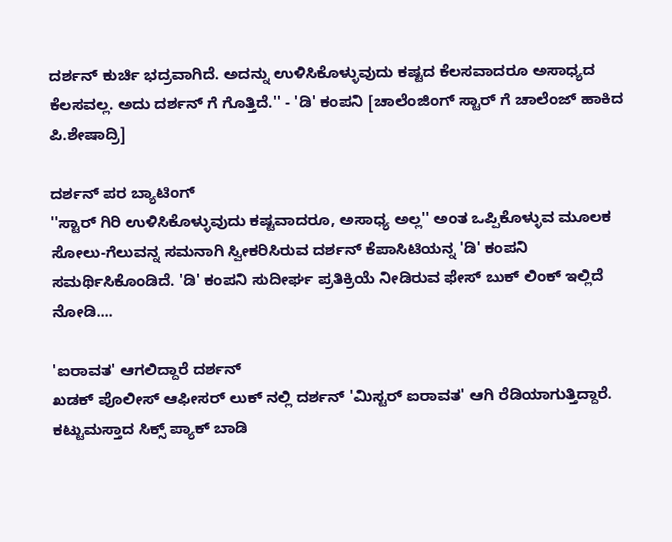ದರ್ಶನ್ ಕುರ್ಚಿ ಭದ್ರವಾಗಿದೆ. ಅದನ್ನು ಉಳಿಸಿಕೊಳ್ಳುವುದು ಕಷ್ಟದ ಕೆಲಸವಾದರೂ ಅಸಾಧ್ಯದ ಕೆಲಸವಲ್ಲ. ಅದು ದರ್ಶನ್ ಗೆ ಗೊತ್ತಿದೆ.'' - 'ಡಿ' ಕಂಪನಿ [ಚಾಲೆಂಜಿಂಗ್ ಸ್ಟಾರ್ ಗೆ ಚಾಲೆಂಜ್ ಹಾಕಿದ ಪಿ.ಶೇಷಾದ್ರಿ]

ದರ್ಶನ್ ಪರ ಬ್ಯಾಟಿಂಗ್
''ಸ್ಟಾರ್ ಗಿರಿ ಉಳಿಸಿಕೊಳ್ಳುವುದು ಕಷ್ಟವಾದರೂ, ಅಸಾಧ್ಯ ಅಲ್ಲ'' ಅಂತ ಒಪ್ಪಿಕೊಳ್ಳುವ ಮೂಲಕ ಸೋಲು-ಗೆಲುವನ್ನ ಸಮನಾಗಿ ಸ್ವೀಕರಿಸಿರುವ ದರ್ಶನ್ ಕೆಪಾಸಿಟಿಯನ್ನ 'ಡಿ' ಕಂಪನಿ ಸಮರ್ಥಿಸಿಕೊಂಡಿದೆ. 'ಡಿ' ಕಂಪನಿ ಸುದೀರ್ಘ ಪ್ರತಿಕ್ರಿಯೆ ನೀಡಿರುವ ಫೇಸ್ ಬುಕ್ ಲಿಂಕ್ ಇಲ್ಲಿದೆ ನೋಡಿ....

'ಐರಾವತ' ಆಗಲಿದ್ದಾರೆ ದರ್ಶನ್
ಖಡಕ್ ಪೊಲೀಸ್ ಆಫೀಸರ್ ಲುಕ್ ನಲ್ಲಿ ದರ್ಶನ್ 'ಮಿಸ್ಟರ್ ಐರಾವತ' ಆಗಿ ರೆಡಿಯಾಗುತ್ತಿದ್ದಾರೆ. ಕಟ್ಟುಮಸ್ತಾದ ಸಿಕ್ಸ್ ಪ್ಯಾಕ್ ಬಾಡಿ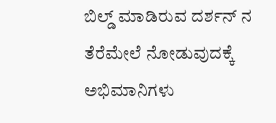ಬಿಲ್ಡ್ ಮಾಡಿರುವ ದರ್ಶನ್ ನ ತೆರೆಮೇಲೆ ನೋಡುವುದಕ್ಕೆ ಅಭಿಮಾನಿಗಳು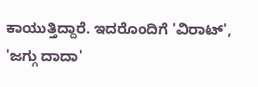ಕಾಯುತ್ತಿದ್ದಾರೆ. ಇದರೊಂದಿಗೆ 'ವಿರಾಟ್', 'ಜಗ್ಗು ದಾದಾ'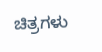ಚಿತ್ರಗಳು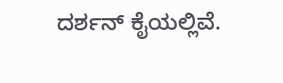ದರ್ಶನ್ ಕೈಯಲ್ಲಿವೆ.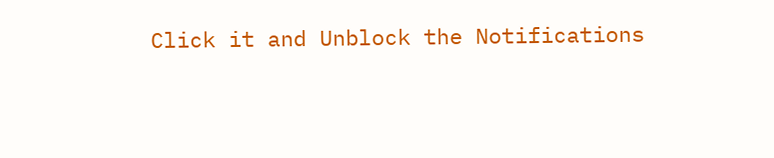Click it and Unblock the Notifications